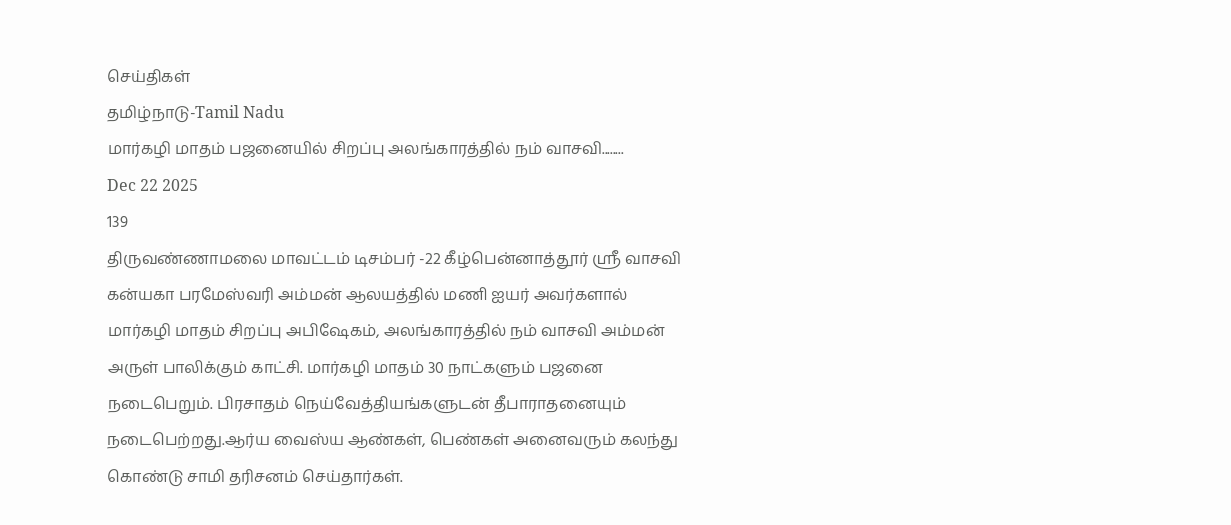செய்திகள்
தமிழ்நாடு-Tamil Nadu
மார்கழி மாதம் பஜனையில் சிறப்பு அலங்காரத்தில் நம் வாசவி........
Dec 22 2025
139
திருவண்ணாமலை மாவட்டம் டிசம்பர் -22 கீழ்பென்னாத்தூர் ஸ்ரீ வாசவி கன்யகா பரமேஸ்வரி அம்மன் ஆலயத்தில் மணி ஐயர் அவர்களால் மார்கழி மாதம் சிறப்பு அபிஷேகம், அலங்காரத்தில் நம் வாசவி அம்மன் அருள் பாலிக்கும் காட்சி. மார்கழி மாதம் 30 நாட்களும் பஜனை நடைபெறும். பிரசாதம் நெய்வேத்தியங்களுடன் தீபாராதனையும் நடைபெற்றது.ஆர்ய வைஸ்ய ஆண்கள், பெண்கள் அனைவரும் கலந்து கொண்டு சாமி தரிசனம் செய்தார்கள்.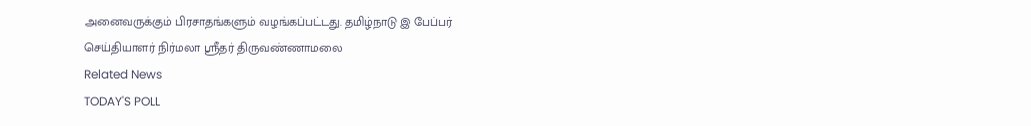அனைவருக்கும் பிரசாதங்களும் வழங்கப்பட்டது. தமிழ்நாடு இ பேப்பர் செய்தியாளர் நிர்மலா ஸ்ரீதர் திருவண்ணாமலை
Related News
TODAY'S POLL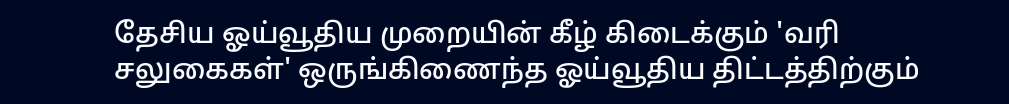தேசிய ஓய்வூதிய முறையின் கீழ் கிடைக்கும் 'வரி சலுகைகள்' ஒருங்கிணைந்த ஓய்வூதிய திட்டத்திற்கும்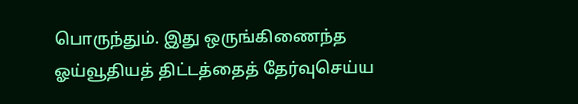பொருந்தும். இது ஒருங்கிணைந்த ஓய்வூதியத் திட்டத்தைத் தேர்வுசெய்ய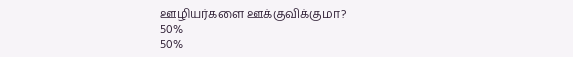ஊழியர்களை ஊக்குவிக்குமா?
50%
50%